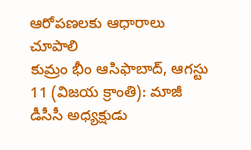ఆరోపణలకు ఆధారాలు చూపాలి
కుమ్రం భీం ఆసిఫాబాద్, ఆగస్టు 11 (విజయ క్రాంతి): మాజీ డీసీసీ అధ్యక్షుడు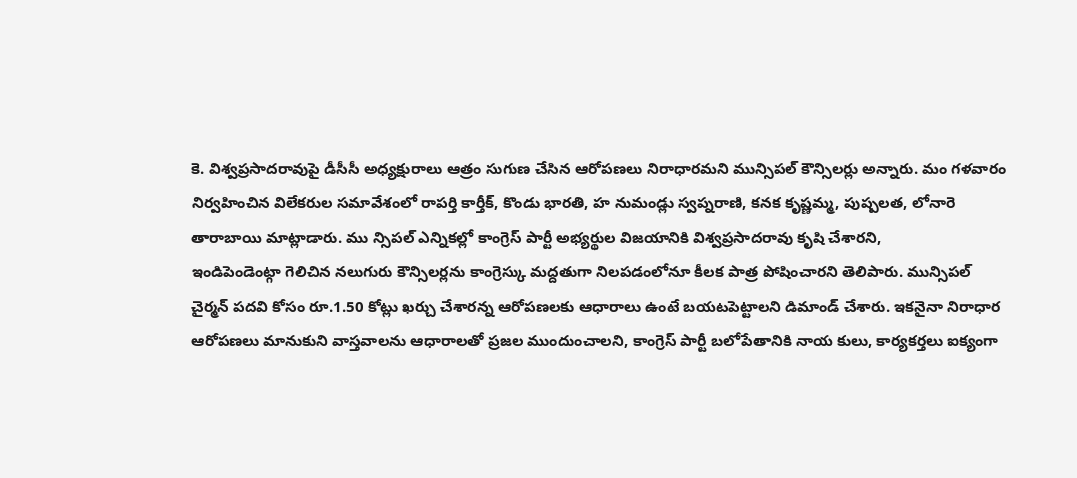కె. విశ్వప్రసాదరావుపై డీసీసీ అధ్యక్షురాలు ఆత్రం సుగుణ చేసిన ఆరోపణలు నిరాధారమని మున్సిపల్ కౌన్సిలర్లు అన్నారు. మం గళవారం నిర్వహించిన విలేకరుల సమావేశంలో రాపర్తి కార్తీక్, కొండు భారతి, హ నుమండ్లు స్వప్నరాణి, కనక కృష్ణమ్మ, పుష్పలత, లోనారె తారాబాయి మాట్లాడారు. ము న్సిపల్ ఎన్నికల్లో కాంగ్రెస్ పార్టీ అభ్యర్థుల విజయానికి విశ్వప్రసాదరావు కృషి చేశారని,
ఇండిపెండెంట్గా గెలిచిన నలుగురు కౌన్సిలర్లను కాంగ్రెస్కు మద్దతుగా నిలపడంలోనూ కీలక పాత్ర పోషించారని తెలిపారు. మున్సిపల్ చైర్మన్ పదవి కోసం రూ.1.50 కోట్లు ఖర్చు చేశారన్న ఆరోపణలకు ఆధారాలు ఉంటే బయటపెట్టాలని డిమాండ్ చేశారు. ఇకనైనా నిరాధార ఆరోపణలు మానుకుని వాస్తవాలను ఆధారాలతో ప్రజల ముందుంచాలని, కాంగ్రెస్ పార్టీ బలోపేతానికి నాయ కులు, కార్యకర్తలు ఐక్యంగా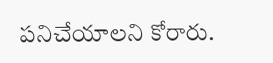పనిచేయాలని కోరారు.